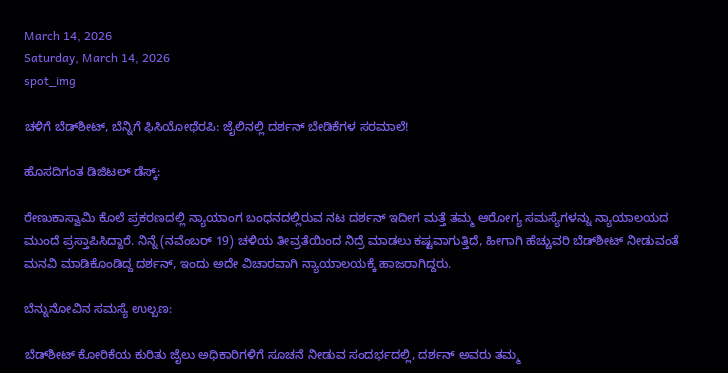March 14, 2026
Saturday, March 14, 2026
spot_img

ಚಳಿಗೆ ಬೆಡ್‌ಶೀಟ್, ಬೆನ್ನಿಗೆ ಫಿಸಿಯೋಥೆರಪಿ: ಜೈಲಿನಲ್ಲಿ ದರ್ಶನ್ ಬೇಡಿಕೆಗಳ ಸರಮಾಲೆ!

ಹೊಸದಿಗಂತ ಡಿಜಿಟಲ್ ಡೆಸ್ಕ್:

ರೇಣುಕಾಸ್ವಾಮಿ ಕೊಲೆ ಪ್ರಕರಣದಲ್ಲಿ ನ್ಯಾಯಾಂಗ ಬಂಧನದಲ್ಲಿರುವ ನಟ ದರ್ಶನ್ ಇದೀಗ ಮತ್ತೆ ತಮ್ಮ ಆರೋಗ್ಯ ಸಮಸ್ಯೆಗಳನ್ನು ನ್ಯಾಯಾಲಯದ ಮುಂದೆ ಪ್ರಸ್ತಾಪಿಸಿದ್ದಾರೆ. ನಿನ್ನೆ (ನವೆಂಬರ್ 19) ಚಳಿಯ ತೀವ್ರತೆಯಿಂದ ನಿದ್ರೆ ಮಾಡಲು ಕಷ್ಟವಾಗುತ್ತಿದೆ, ಹೀಗಾಗಿ ಹೆಚ್ಚುವರಿ ಬೆಡ್‌ಶೀಟ್ ನೀಡುವಂತೆ ಮನವಿ ಮಾಡಿಕೊಂಡಿದ್ದ ದರ್ಶನ್, ಇಂದು ಅದೇ ವಿಚಾರವಾಗಿ ನ್ಯಾಯಾಲಯಕ್ಕೆ ಹಾಜರಾಗಿದ್ದರು.

ಬೆನ್ನುನೋವಿನ ಸಮಸ್ಯೆ ಉಲ್ಬಣ:

ಬೆಡ್‌ಶೀಟ್ ಕೋರಿಕೆಯ ಕುರಿತು ಜೈಲು ಅಧಿಕಾರಿಗಳಿಗೆ ಸೂಚನೆ ನೀಡುವ ಸಂದರ್ಭದಲ್ಲಿ, ದರ್ಶನ್ ಅವರು ತಮ್ಮ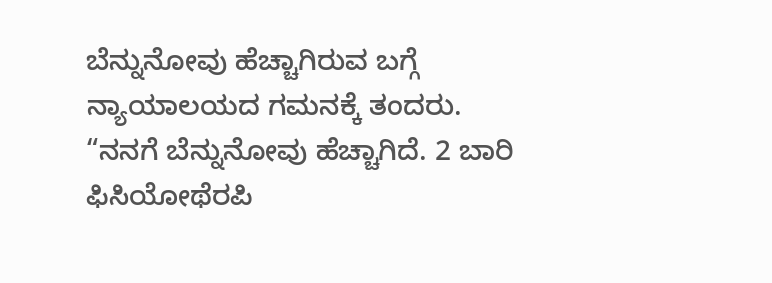ಬೆನ್ನುನೋವು ಹೆಚ್ಚಾಗಿರುವ ಬಗ್ಗೆ ನ್ಯಾಯಾಲಯದ ಗಮನಕ್ಕೆ ತಂದರು. “ನನಗೆ ಬೆನ್ನುನೋವು ಹೆಚ್ಚಾಗಿದೆ. 2 ಬಾರಿ ಫಿಸಿಯೋಥೆರಪಿ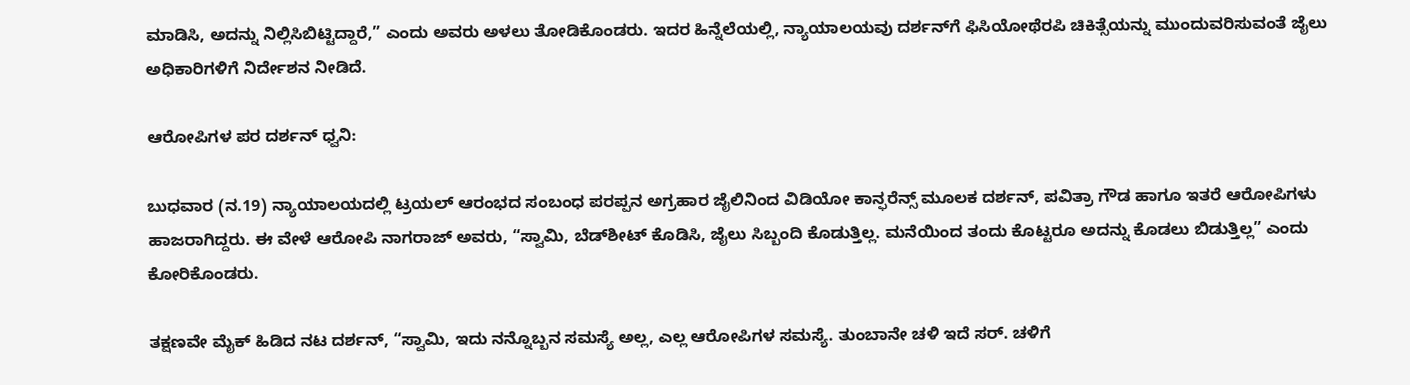ಮಾಡಿಸಿ, ಅದನ್ನು ನಿಲ್ಲಿಸಿಬಿಟ್ಟಿದ್ದಾರೆ,” ಎಂದು ಅವರು ಅಳಲು ತೋಡಿಕೊಂಡರು. ಇದರ ಹಿನ್ನೆಲೆಯಲ್ಲಿ, ನ್ಯಾಯಾಲಯವು ದರ್ಶನ್‌ಗೆ ಫಿಸಿಯೋಥೆರಪಿ ಚಿಕಿತ್ಸೆಯನ್ನು ಮುಂದುವರಿಸುವಂತೆ ಜೈಲು ಅಧಿಕಾರಿಗಳಿಗೆ ನಿರ್ದೇಶನ ನೀಡಿದೆ.

ಆರೋಪಿಗಳ ಪರ ದರ್ಶನ್ ಧ್ವನಿ:

ಬುಧವಾರ (ನ.19) ನ್ಯಾಯಾಲಯದಲ್ಲಿ ಟ್ರಯಲ್ ಆರಂಭದ ಸಂಬಂಧ ಪರಪ್ಪನ ಅಗ್ರಹಾರ ಜೈಲಿನಿಂದ ವಿಡಿಯೋ ಕಾನ್ಫರೆನ್ಸ್ ಮೂಲಕ ದರ್ಶನ್, ಪವಿತ್ರಾ ಗೌಡ ಹಾಗೂ ಇತರೆ ಆರೋಪಿಗಳು ಹಾಜರಾಗಿದ್ದರು. ಈ ವೇಳೆ ಆರೋಪಿ ನಾಗರಾಜ್ ಅವರು, “ಸ್ವಾಮಿ, ಬೆಡ್‌ಶೀಟ್ ಕೊಡಿಸಿ, ಜೈಲು ಸಿಬ್ಬಂದಿ ಕೊಡುತ್ತಿಲ್ಲ. ಮನೆಯಿಂದ ತಂದು ಕೊಟ್ಟರೂ ಅದನ್ನು ಕೊಡಲು ಬಿಡುತ್ತಿಲ್ಲ” ಎಂದು ಕೋರಿಕೊಂಡರು.

ತಕ್ಷಣವೇ ಮೈಕ್ ಹಿಡಿದ ನಟ ದರ್ಶನ್, “ಸ್ವಾಮಿ, ಇದು ನನ್ನೊಬ್ಬನ ಸಮಸ್ಯೆ ಅಲ್ಲ, ಎಲ್ಲ ಆರೋಪಿಗಳ ಸಮಸ್ಯೆ. ತುಂಬಾನೇ ಚಳಿ ಇದೆ ಸರ್. ಚಳಿಗೆ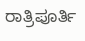ರಾತ್ರಿಪೂರ್ತಿ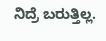ನಿದ್ರೆ ಬರುತ್ತಿಲ್ಲ.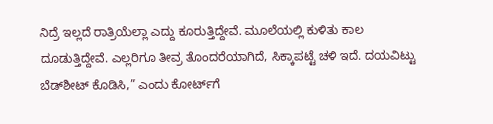ನಿದ್ರೆ ಇಲ್ಲದೆ ರಾತ್ರಿಯೆಲ್ಲಾ ಎದ್ದು ಕೂರುತ್ತಿದ್ದೇವೆ. ಮೂಲೆಯಲ್ಲಿ ಕುಳಿತು ಕಾಲ ದೂಡುತ್ತಿದ್ದೇವೆ. ಎಲ್ಲರಿಗೂ ತೀವ್ರ ತೊಂದರೆಯಾಗಿದೆ, ಸಿಕ್ಕಾಪಟ್ಟೆ ಚಳಿ ಇದೆ. ದಯವಿಟ್ಟು ಬೆಡ್‌ಶೀಟ್ ಕೊಡಿಸಿ,” ಎಂದು ಕೋರ್ಟ್‌ಗೆ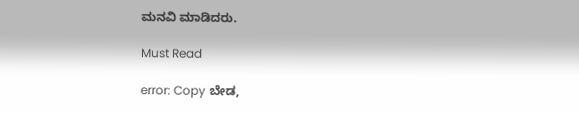ಮನವಿ ಮಾಡಿದರು.

Must Read

error: Copy ಬೇಡ,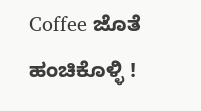Coffee ಜೊತೆ ಹಂಚಿಕೊಳ್ಳಿ !